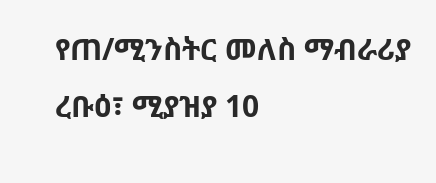የጠ/ሚንስትር መለስ ማብራሪያ
ረቡዕ፣ ሚያዝያ 10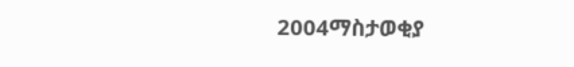2004ማስታወቂያ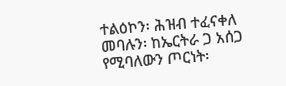ተልዕኮን፡ ሕዝብ ተፈናቀለ መባሉን፡ ከኤርትራ ጋ አሰጋ የሚባለውን ጦርነት፡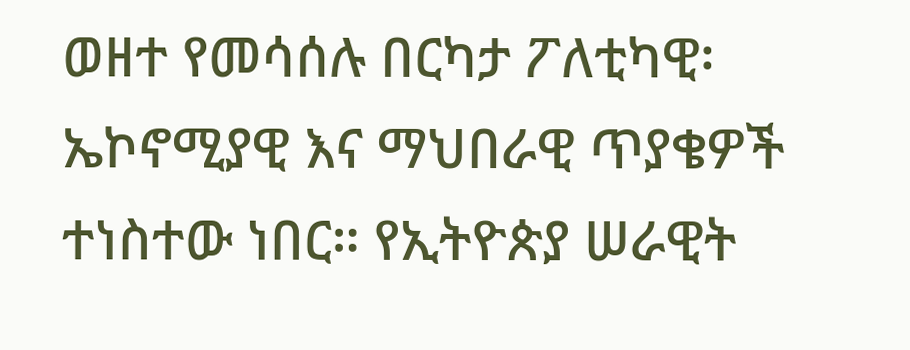ወዘተ የመሳሰሉ በርካታ ፖለቲካዊ፡ ኤኮኖሚያዊ እና ማህበራዊ ጥያቄዎች ተነስተው ነበር። የኢትዮጵያ ሠራዊት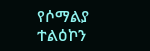የሶማልያ ተልዕኮን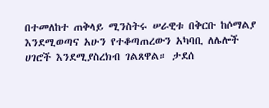በተመለከተ ጠቅላይ ሚንስትሩ ሠራዊቱ በቅርቡ ከሶማልያ እንደሚወጣና አሁን የተቆጣጠረውን አካባቢ ለሌሎች ሀገሮች እንደሚያስረክብ ገልጸዋል። ታደሰ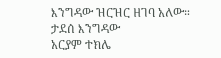እንግዳው ዝርዝር ዘገባ አለው።
ታደሰ እንግዳው
አርያም ተክሌ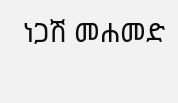ነጋሽ መሐመድ